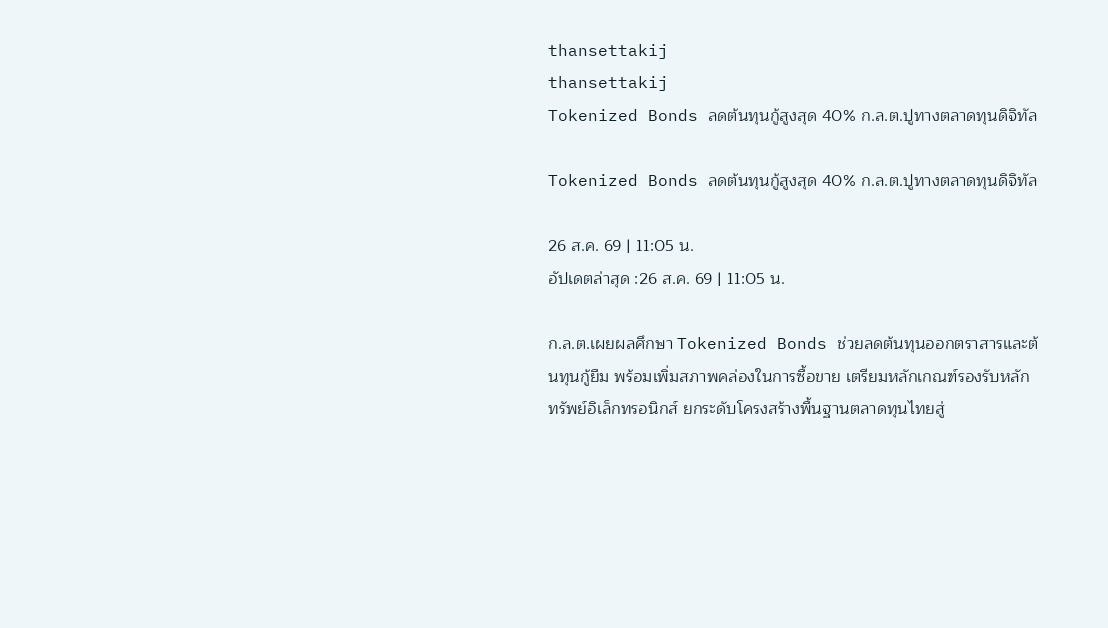thansettakij
thansettakij
Tokenized Bonds ลดต้นทุนกู้สูงสุด 40% ก.ล.ต.ปูทางตลาดทุนดิจิทัล

Tokenized Bonds ลดต้นทุนกู้สูงสุด 40% ก.ล.ต.ปูทางตลาดทุนดิจิทัล

26 ส.ค. 69 | 11:05 น.
อัปเดตล่าสุด :26 ส.ค. 69 | 11:05 น.

ก.ล.ต.เผยผลศึกษา Tokenized Bonds ช่วยลดต้นทุนออกตราสารและต้นทุนกู้ยืม พร้อมเพิ่มสภาพคล่องในการซื้อขาย เตรียมหลักเกณฑ์รองรับหลักทรัพย์อิเล็กทรอนิกส์ ยกระดับโครงสร้างพื้นฐานตลาดทุนไทยสู่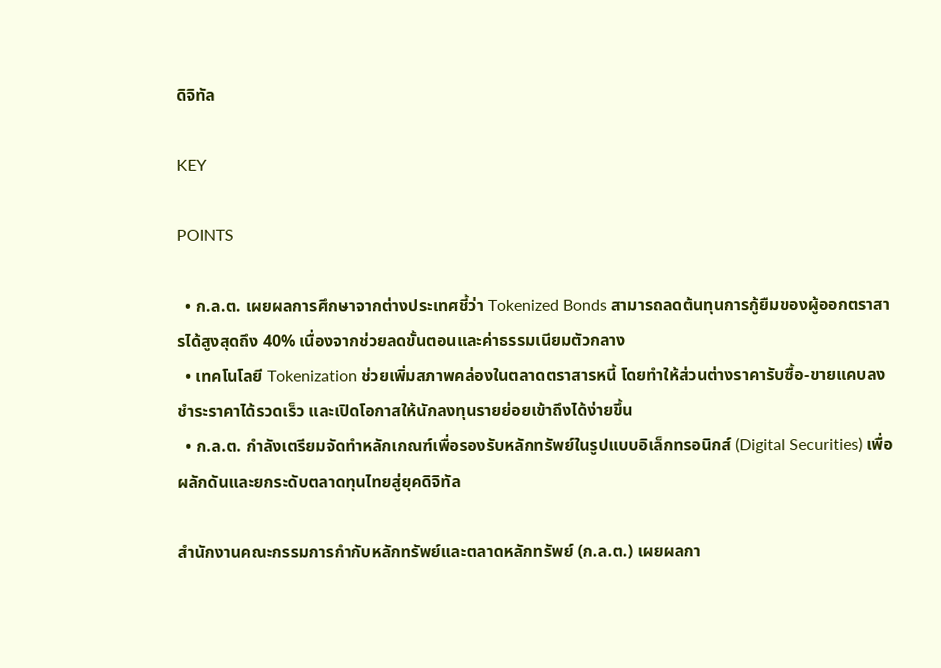ดิจิทัล

KEY

POINTS

  • ก.ล.ต. เผยผลการศึกษาจากต่างประเทศชี้ว่า Tokenized Bonds สามารถลดต้นทุนการกู้ยืมของผู้ออกตราสารได้สูงสุดถึง 40% เนื่องจากช่วยลดขั้นตอนและค่าธรรมเนียมตัวกลาง
  • เทคโนโลยี Tokenization ช่วยเพิ่มสภาพคล่องในตลาดตราสารหนี้ โดยทำให้ส่วนต่างราคารับซื้อ-ขายแคบลง ชำระราคาได้รวดเร็ว และเปิดโอกาสให้นักลงทุนรายย่อยเข้าถึงได้ง่ายขึ้น
  • ก.ล.ต. กำลังเตรียมจัดทำหลักเกณฑ์เพื่อรองรับหลักทรัพย์ในรูปแบบอิเล็กทรอนิกส์ (Digital Securities) เพื่อผลักดันและยกระดับตลาดทุนไทยสู่ยุคดิจิทัล

สำนักงานคณะกรรมการกำกับหลักทรัพย์และตลาดหลักทรัพย์ (ก.ล.ต.) เผยผลกา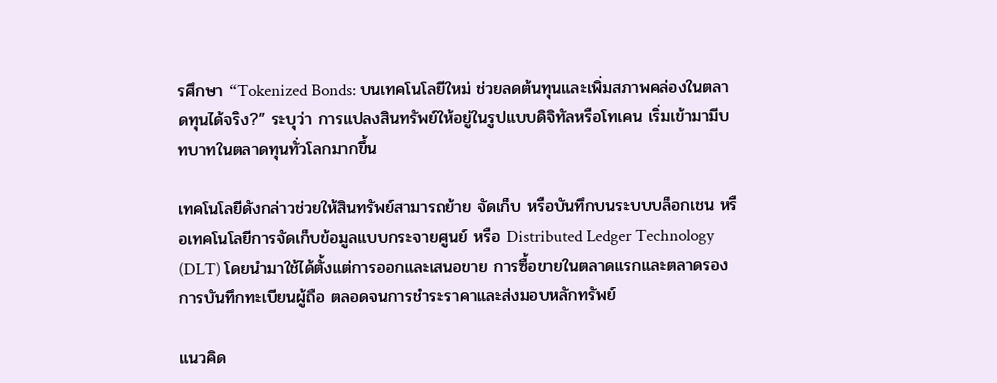รศึกษา “Tokenized Bonds: บนเทคโนโลยีใหม่ ช่วยลดต้นทุนและเพิ่มสภาพคล่องในตลาดทุนได้จริง?” ระบุว่า การแปลงสินทรัพย์ให้อยู่ในรูปแบบดิจิทัลหรือโทเคน เริ่มเข้ามามีบทบาทในตลาดทุนทั่วโลกมากขึ้น

เทคโนโลยีดังกล่าวช่วยให้สินทรัพย์สามารถย้าย จัดเก็บ หรือบันทึกบนระบบบล็อกเชน หรือเทคโนโลยีการจัดเก็บข้อมูลแบบกระจายศูนย์ หรือ Distributed Ledger Technology (DLT) โดยนำมาใช้ได้ตั้งแต่การออกและเสนอขาย การซื้อขายในตลาดแรกและตลาดรอง การบันทึกทะเบียนผู้ถือ ตลอดจนการชำระราคาและส่งมอบหลักทรัพย์

แนวคิด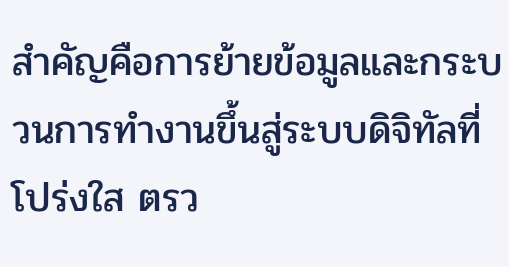สำคัญคือการย้ายข้อมูลและกระบวนการทำงานขึ้นสู่ระบบดิจิทัลที่โปร่งใส ตรว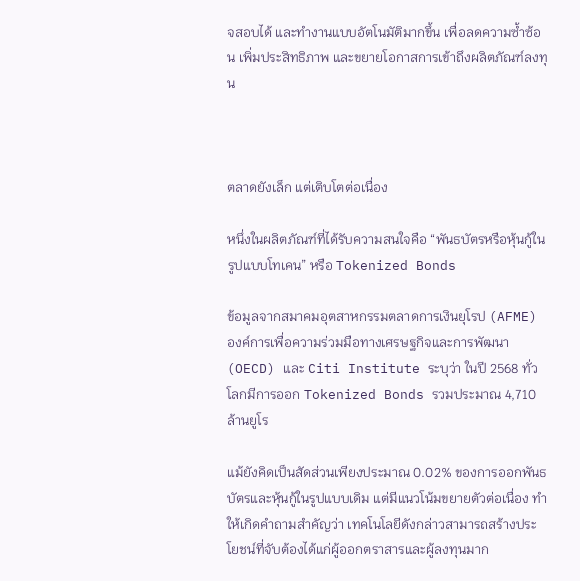จสอบได้ และทำงานแบบอัตโนมัติมากขึ้น เพื่อลดความซ้ำซ้อน เพิ่มประสิทธิภาพ และขยายโอกาสการเข้าถึงผลิตภัณฑ์ลงทุน



ตลาดยังเล็ก แต่เติบโตต่อเนื่อง

หนึ่งในผลิตภัณฑ์ที่ได้รับความสนใจคือ “พันธบัตรหรือหุ้นกู้ในรูปแบบโทเคน” หรือ Tokenized Bonds

ข้อมูลจากสมาคมอุตสาหกรรมตลาดการเงินยุโรป (AFME) องค์การเพื่อความร่วมมือทางเศรษฐกิจและการพัฒนา (OECD) และ Citi Institute ระบุว่า ในปี 2568 ทั่วโลกมีการออก Tokenized Bonds รวมประมาณ 4,710 ล้านยูโร

แม้ยังคิดเป็นสัดส่วนเพียงประมาณ 0.02% ของการออกพันธบัตรและหุ้นกู้ในรูปแบบเดิม แต่มีแนวโน้มขยายตัวต่อเนื่อง ทำให้เกิดคำถามสำคัญว่า เทคโนโลยีดังกล่าวสามารถสร้างประโยชน์ที่จับต้องได้แก่ผู้ออกตราสารและผู้ลงทุนมาก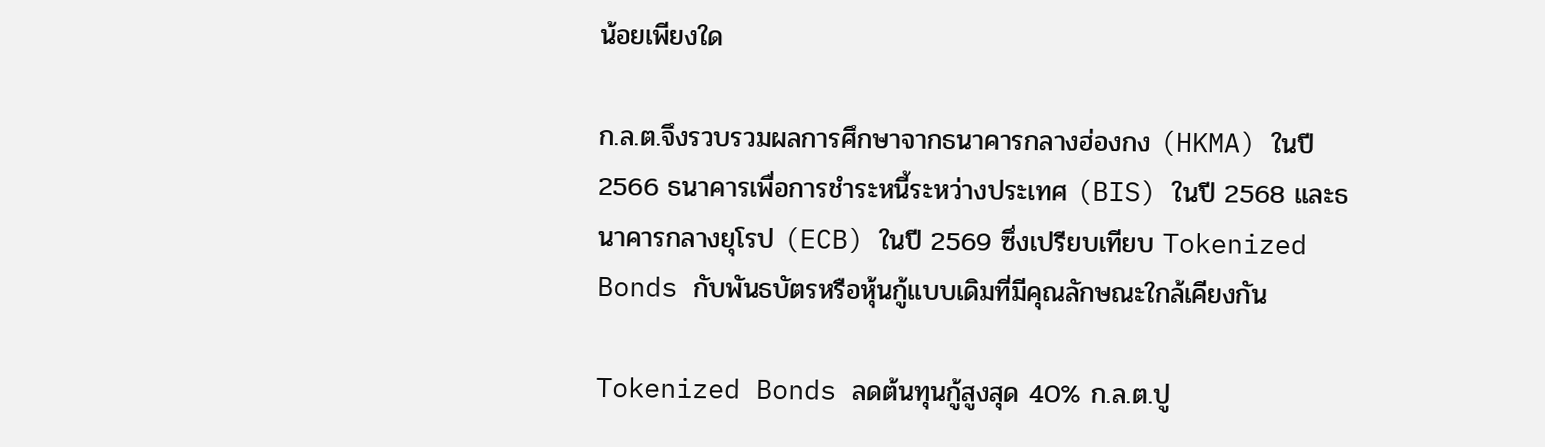น้อยเพียงใด

ก.ล.ต.จึงรวบรวมผลการศึกษาจากธนาคารกลางฮ่องกง (HKMA) ในปี 2566 ธนาคารเพื่อการชำระหนี้ระหว่างประเทศ (BIS) ในปี 2568 และธนาคารกลางยุโรป (ECB) ในปี 2569 ซึ่งเปรียบเทียบ Tokenized Bonds กับพันธบัตรหรือหุ้นกู้แบบเดิมที่มีคุณลักษณะใกล้เคียงกัน

Tokenized Bonds ลดต้นทุนกู้สูงสุด 40% ก.ล.ต.ปู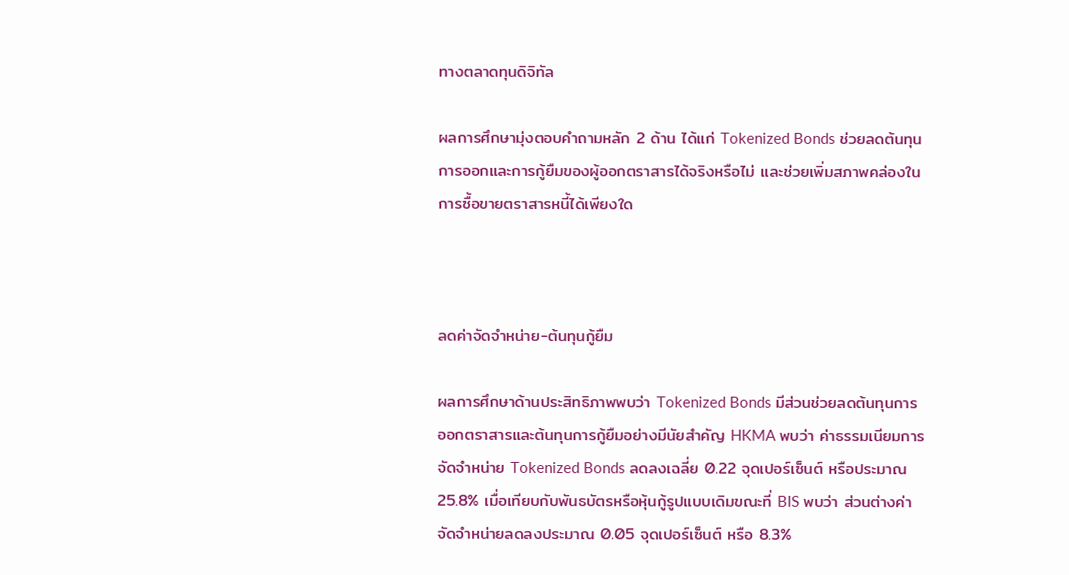ทางตลาดทุนดิจิทัล

ผลการศึกษามุ่งตอบคำถามหลัก 2 ด้าน ได้แก่ Tokenized Bonds ช่วยลดต้นทุนการออกและการกู้ยืมของผู้ออกตราสารได้จริงหรือไม่ และช่วยเพิ่มสภาพคล่องในการซื้อขายตราสารหนี้ได้เพียงใด



ลดค่าจัดจำหน่าย-ต้นทุนกู้ยืม

ผลการศึกษาด้านประสิทธิภาพพบว่า Tokenized Bonds มีส่วนช่วยลดต้นทุนการออกตราสารและต้นทุนการกู้ยืมอย่างมีนัยสำคัญ HKMA พบว่า ค่าธรรมเนียมการจัดจำหน่าย Tokenized Bonds ลดลงเฉลี่ย 0.22 จุดเปอร์เซ็นต์ หรือประมาณ 25.8% เมื่อเทียบกับพันธบัตรหรือหุ้นกู้รูปแบบเดิมขณะที่ BIS พบว่า ส่วนต่างค่าจัดจำหน่ายลดลงประมาณ 0.05 จุดเปอร์เซ็นต์ หรือ 8.3%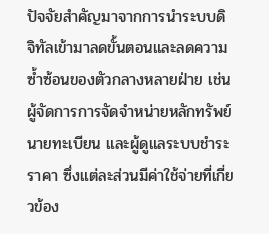ปัจจัยสำคัญมาจากการนำระบบดิจิทัลเข้ามาลดขั้นตอนและลดความซ้ำซ้อนของตัวกลางหลายฝ่าย เช่น ผู้จัดการการจัดจำหน่ายหลักทรัพย์ นายทะเบียน และผู้ดูแลระบบชำระราคา ซึ่งแต่ละส่วนมีค่าใช้จ่ายที่เกี่ยวข้อง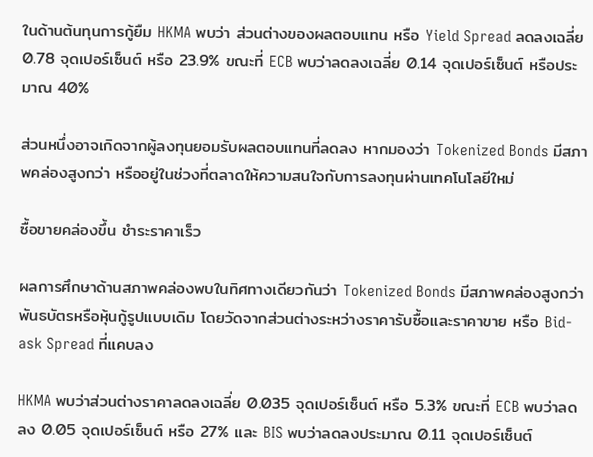ในด้านต้นทุนการกู้ยืม HKMA พบว่า ส่วนต่างของผลตอบแทน หรือ Yield Spread ลดลงเฉลี่ย 0.78 จุดเปอร์เซ็นต์ หรือ 23.9% ขณะที่ ECB พบว่าลดลงเฉลี่ย 0.14 จุดเปอร์เซ็นต์ หรือประมาณ 40%

ส่วนหนึ่งอาจเกิดจากผู้ลงทุนยอมรับผลตอบแทนที่ลดลง หากมองว่า Tokenized Bonds มีสภาพคล่องสูงกว่า หรืออยู่ในช่วงที่ตลาดให้ความสนใจกับการลงทุนผ่านเทคโนโลยีใหม่

ซื้อขายคล่องขึ้น ชำระราคาเร็ว

ผลการศึกษาด้านสภาพคล่องพบในทิศทางเดียวกันว่า Tokenized Bonds มีสภาพคล่องสูงกว่าพันธบัตรหรือหุ้นกู้รูปแบบเดิม โดยวัดจากส่วนต่างระหว่างราคารับซื้อและราคาขาย หรือ Bid-ask Spread ที่แคบลง

HKMA พบว่าส่วนต่างราคาลดลงเฉลี่ย 0.035 จุดเปอร์เซ็นต์ หรือ 5.3% ขณะที่ ECB พบว่าลดลง 0.05 จุดเปอร์เซ็นต์ หรือ 27% และ BIS พบว่าลดลงประมาณ 0.11 จุดเปอร์เซ็นต์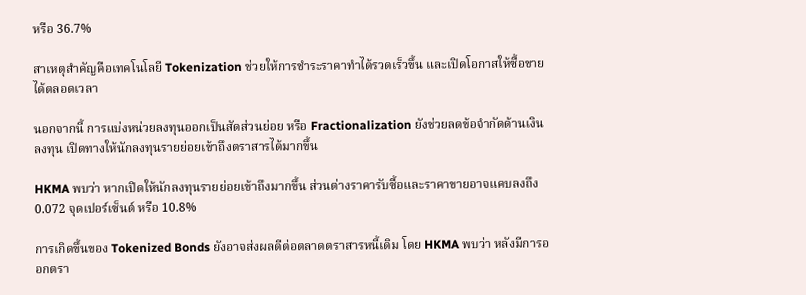หรือ 36.7%

สาเหตุสำคัญคือเทคโนโลยี Tokenization ช่วยให้การชำระราคาทำได้รวดเร็วขึ้น และเปิดโอกาสให้ซื้อขายได้ตลอดเวลา

นอกจากนี้ การแบ่งหน่วยลงทุนออกเป็นสัดส่วนย่อย หรือ Fractionalization ยังช่วยลดข้อจำกัดด้านเงินลงทุน เปิดทางให้นักลงทุนรายย่อยเข้าถึงตราสารได้มากขึ้น

HKMA พบว่า หากเปิดให้นักลงทุนรายย่อยเข้าถึงมากขึ้น ส่วนต่างราคารับซื้อและราคาขายอาจแคบลงถึง 0.072 จุดเปอร์เซ็นต์ หรือ 10.8%

การเกิดขึ้นของ Tokenized Bonds ยังอาจส่งผลดีต่อตลาดตราสารหนี้เดิม โดย HKMA พบว่า หลังมีการออกตรา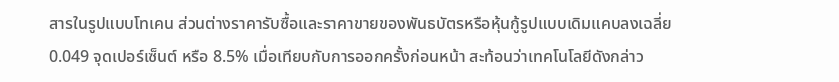สารในรูปแบบโทเคน ส่วนต่างราคารับซื้อและราคาขายของพันธบัตรหรือหุ้นกู้รูปแบบเดิมแคบลงเฉลี่ย 0.049 จุดเปอร์เซ็นต์ หรือ 8.5% เมื่อเทียบกับการออกครั้งก่อนหน้า สะท้อนว่าเทคโนโลยีดังกล่าว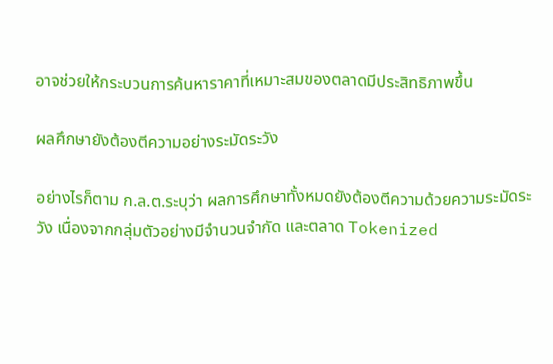อาจช่วยให้กระบวนการค้นหาราคาที่เหมาะสมของตลาดมีประสิทธิภาพขึ้น

ผลศึกษายังต้องตีความอย่างระมัดระวัง

อย่างไรก็ตาม ก.ล.ต.ระบุว่า ผลการศึกษาทั้งหมดยังต้องตีความด้วยความระมัดระวัง เนื่องจากกลุ่มตัวอย่างมีจำนวนจำกัด และตลาด Tokenized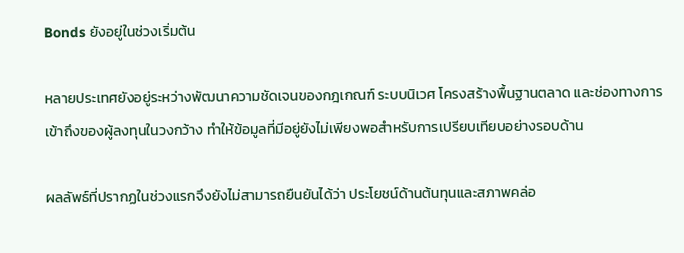Bonds ยังอยู่ในช่วงเริ่มต้น

หลายประเทศยังอยู่ระหว่างพัฒนาความชัดเจนของกฎเกณฑ์ ระบบนิเวศ โครงสร้างพื้นฐานตลาด และช่องทางการเข้าถึงของผู้ลงทุนในวงกว้าง ทำให้ข้อมูลที่มีอยู่ยังไม่เพียงพอสำหรับการเปรียบเทียบอย่างรอบด้าน

ผลลัพธ์ที่ปรากฏในช่วงแรกจึงยังไม่สามารถยืนยันได้ว่า ประโยชน์ด้านต้นทุนและสภาพคล่อ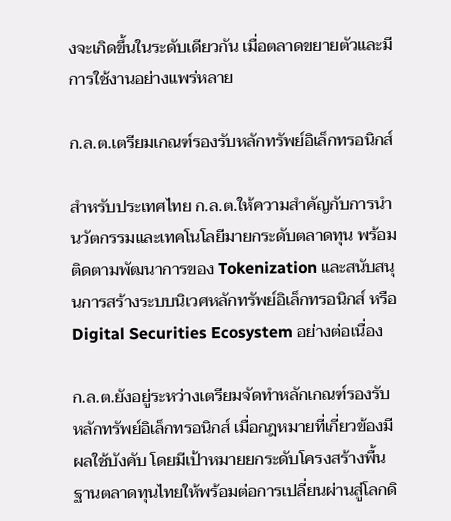งจะเกิดขึ้นในระดับเดียวกัน เมื่อตลาดขยายตัวและมีการใช้งานอย่างแพร่หลาย

ก.ล.ต.เตรียมเกณฑ์รองรับหลักทรัพย์อิเล็กทรอนิกส์

สำหรับประเทศไทย ก.ล.ต.ให้ความสำคัญกับการนำนวัตกรรมและเทคโนโลยีมายกระดับตลาดทุน พร้อมติดตามพัฒนาการของ Tokenization และสนับสนุนการสร้างระบบนิเวศหลักทรัพย์อิเล็กทรอนิกส์ หรือ Digital Securities Ecosystem อย่างต่อเนื่อง

ก.ล.ต.ยังอยู่ระหว่างเตรียมจัดทำหลักเกณฑ์รองรับหลักทรัพย์อิเล็กทรอนิกส์ เมื่อกฎหมายที่เกี่ยวข้องมีผลใช้บังคับ โดยมีเป้าหมายยกระดับโครงสร้างพื้นฐานตลาดทุนไทยให้พร้อมต่อการเปลี่ยนผ่านสู่โลกดิ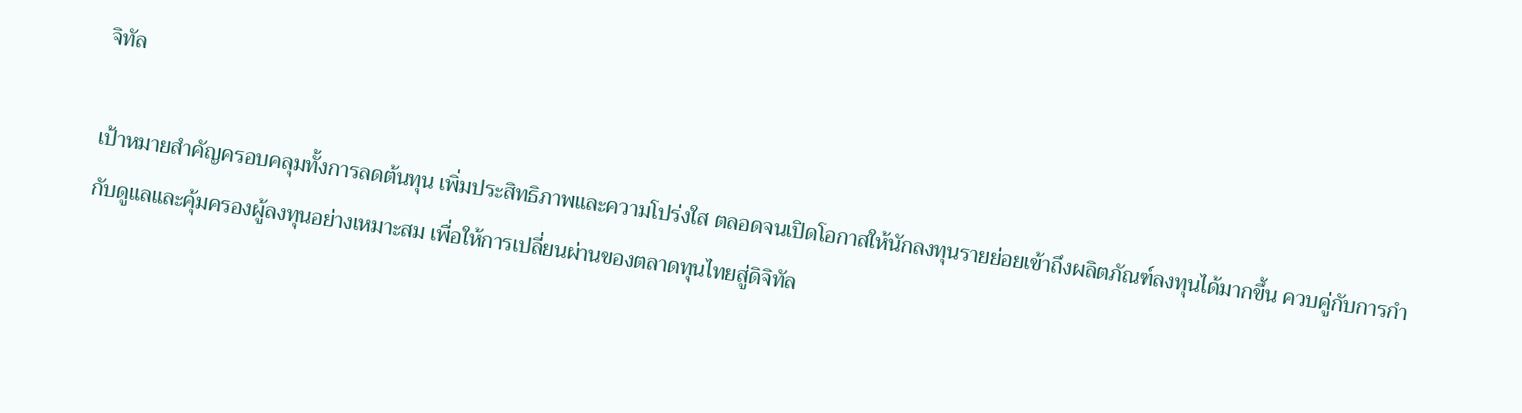จิทัล

เป้าหมายสำคัญครอบคลุมทั้งการลดต้นทุน เพิ่มประสิทธิภาพและความโปร่งใส ตลอดจนเปิดโอกาสให้นักลงทุนรายย่อยเข้าถึงผลิตภัณฑ์ลงทุนได้มากขึ้น ควบคู่กับการกำกับดูแลและคุ้มครองผู้ลงทุนอย่างเหมาะสม เพื่อให้การเปลี่ยนผ่านของตลาดทุนไทยสู่ดิจิทัล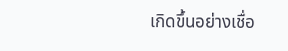เกิดขึ้นอย่างเชื่อ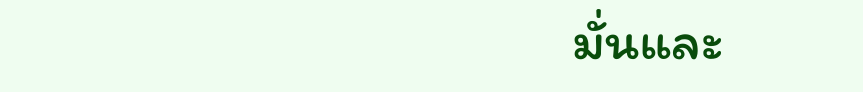มั่นและ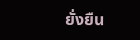ยั่งยืน